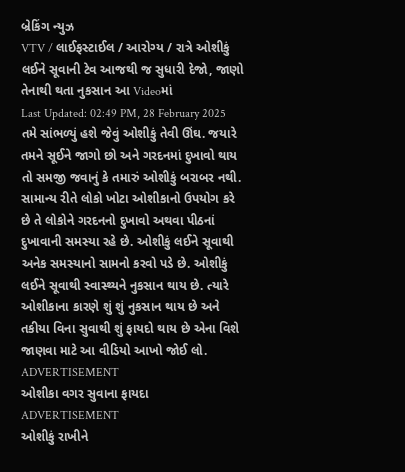બ્રેકિંગ ન્યુઝ
VTV / લાઈફસ્ટાઈલ / આરોગ્ય / રાત્રે ઓશીકું લઈને સૂવાની ટેવ આજથી જ સુધારી દેજો, જાણો તેનાથી થતા નુકસાન આ Videoમાં
Last Updated: 02:49 PM, 28 February 2025
તમે સાંભળ્યું હશે જેવું ઓશીકું તેવી ઊંઘ. જયારે તમને સૂઈને જાગો છો અને ગરદનમાં દુખાવો થાય તો સમજી જવાનું કે તમારું ઓશીકું બરાબર નથી. સામાન્ય રીતે લોકો ખોટા ઓશીકાનો ઉપયોગ કરે છે તે લોકોને ગરદનનો દુખાવો અથવા પીઠનાં દુખાવાની સમસ્યા રહે છે. ઓશીકું લઈને સૂવાથી અનેક સમસ્યાનો સામનો કરવો પડે છે. ઓશીકું લઈને સૂવાથી સ્વાસ્થ્યને નુકસાન થાય છે. ત્યારે ઓશીકાના કારણે શું શું નુકસાન થાય છે અને તકીયા વિના સુવાથી શું ફાયદો થાય છે એના વિશે જાણવા માટે આ વીડિયો આખો જોઈ લો.
ADVERTISEMENT
ઓશીકા વગર સુવાના ફાયદા
ADVERTISEMENT
ઓશીકું રાખીને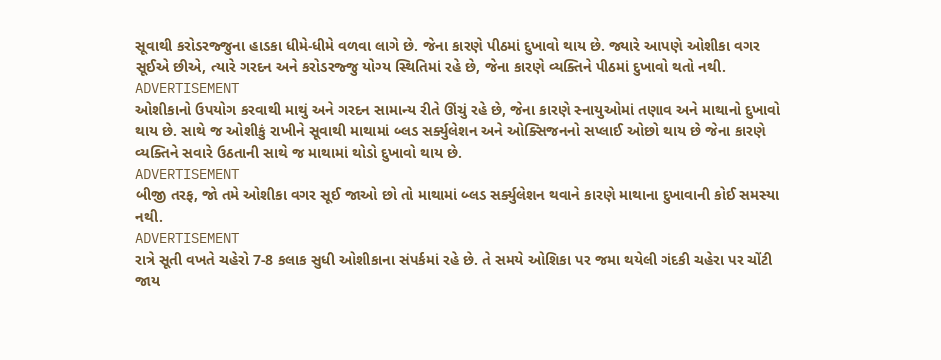સૂવાથી કરોડરજ્જુના હાડકા ધીમે-ધીમે વળવા લાગે છે. જેના કારણે પીઠમાં દુખાવો થાય છે. જ્યારે આપણે ઓશીકા વગર સૂઈએ છીએ, ત્યારે ગરદન અને કરોડરજ્જુ યોગ્ય સ્થિતિમાં રહે છે, જેના કારણે વ્યક્તિને પીઠમાં દુખાવો થતો નથી.
ADVERTISEMENT
ઓશીકાનો ઉપયોગ કરવાથી માથું અને ગરદન સામાન્ય રીતે ઊંચું રહે છે, જેના કારણે સ્નાયુઓમાં તણાવ અને માથાનો દુખાવો થાય છે. સાથે જ ઓશીકું રાખીને સૂવાથી માથામાં બ્લડ સર્ક્યુલેશન અને ઓક્સિજનનો સપ્લાઈ ઓછો થાય છે જેના કારણે વ્યક્તિને સવારે ઉઠતાની સાથે જ માથામાં થોડો દુખાવો થાય છે.
ADVERTISEMENT
બીજી તરફ, જો તમે ઓશીકા વગર સૂઈ જાઓ છો તો માથામાં બ્લડ સર્ક્યુલેશન થવાને કારણે માથાના દુખાવાની કોઈ સમસ્યા નથી.
ADVERTISEMENT
રાત્રે સૂતી વખતે ચહેરો 7-8 કલાક સુધી ઓશીકાના સંપર્કમાં રહે છે. તે સમયે ઓશિકા પર જમા થયેલી ગંદકી ચહેરા પર ચોંટી જાય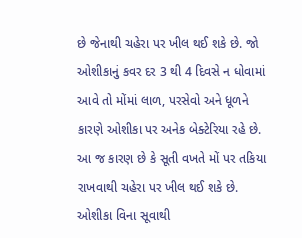છે જેનાથી ચહેરા પર ખીલ થઈ શકે છે. જો ઓશીકાનું કવર દર 3 થી 4 દિવસે ન ધોવામાં આવે તો મોંમાં લાળ, પરસેવો અને ધૂળને કારણે ઓશીકા પર અનેક બેક્ટેરિયા રહે છે. આ જ કારણ છે કે સૂતી વખતે મોં પર તકિયા રાખવાથી ચહેરા પર ખીલ થઈ શકે છે. ઓશીકા વિના સૂવાથી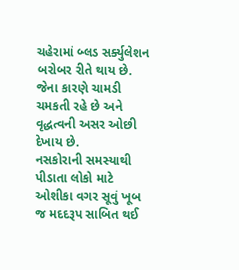ચહેરામાં બ્લડ સર્ક્યુલેશન બરોબર રીતે થાય છે. જેના કારણે ચામડી ચમકતી રહે છે અને વૃદ્ધત્વની અસર ઓછી દેખાય છે.
નસકોરાની સમસ્યાથી પીડાતા લોકો માટે ઓશીકા વગર સૂવું ખૂબ જ મદદરૂપ સાબિત થઈ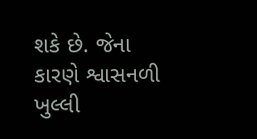શકે છે. જેના કારણે શ્વાસનળી ખુલ્લી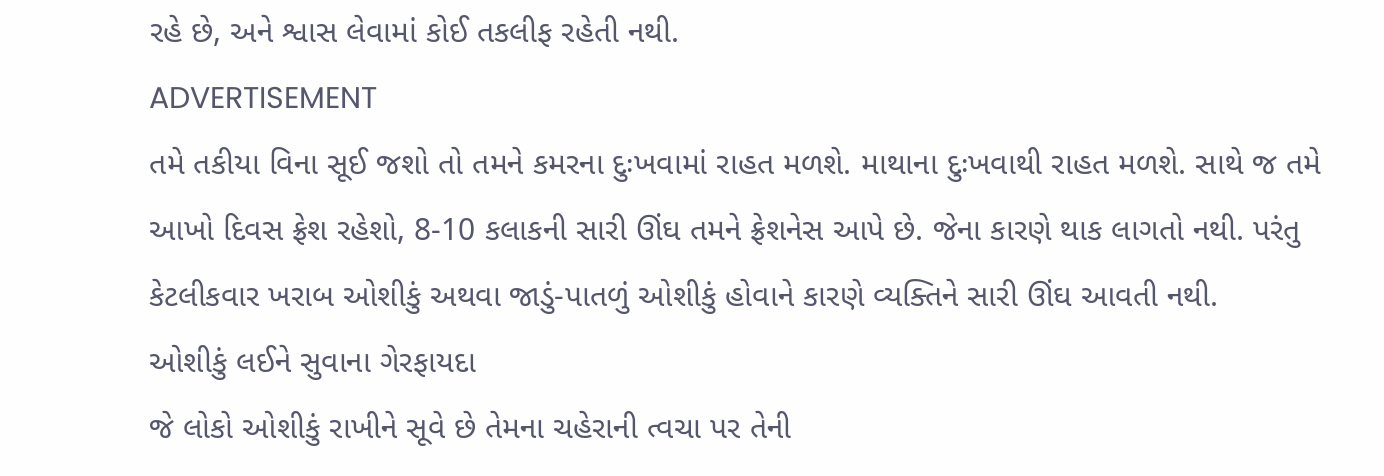રહે છે, અને શ્વાસ લેવામાં કોઈ તકલીફ રહેતી નથી.
ADVERTISEMENT
તમે તકીયા વિના સૂઈ જશો તો તમને કમરના દુઃખવામાં રાહત મળશે. માથાના દુઃખવાથી રાહત મળશે. સાથે જ તમે આખો દિવસ ફ્રેશ રહેશો, 8-10 કલાકની સારી ઊંઘ તમને ફ્રેશનેસ આપે છે. જેના કારણે થાક લાગતો નથી. પરંતુ કેટલીકવાર ખરાબ ઓશીકું અથવા જાડું-પાતળું ઓશીકું હોવાને કારણે વ્યક્તિને સારી ઊંઘ આવતી નથી.
ઓશીકું લઈને સુવાના ગેરફાયદા
જે લોકો ઓશીકું રાખીને સૂવે છે તેમના ચહેરાની ત્વચા પર તેની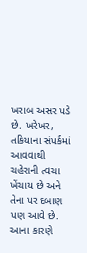ખરાબ અસર પડે છે. ખરેખર, તકિયાના સંપર્કમાં આવવાથી ચહેરાની ત્વચા ખેંચાય છે અને તેના પર દબાણ પણ આવે છે. આના કારણે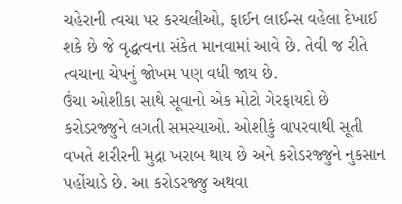ચહેરાની ત્વચા પર કરચલીઓ, ફાઈન લાઈન્સ વહેલા દેખાઈ શકે છે જે વૃદ્ધત્વના સંકેત માનવામાં આવે છે. તેવી જ રીતે ત્વચાના ચેપનું જોખમ પણ વધી જાય છે.
ઉંચા ઓશીકા સાથે સૂવાનો એક મોટો ગેરફાયદો છે કરોડરજ્જુને લગતી સમસ્યાઓ. ઓશીકું વાપરવાથી સૂતી વખતે શરીરની મુદ્રા ખરાબ થાય છે અને કરોડરજ્જુને નુકસાન પહોંચાડે છે. આ કરોડરજ્જુ અથવા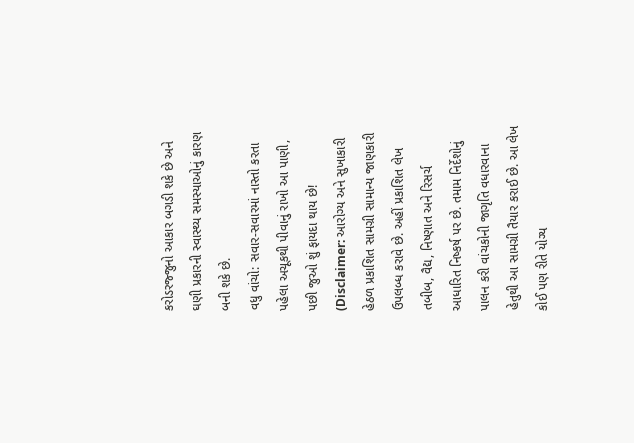કરોડરજ્જુનો આકાર બગડી શકે છે અને ઘણી પ્રકારની સ્વાસ્થ્ય સમસ્યાઓનું કારણ બની શકે છે.
વધુ વાંચો: સવાર-સવારમાં નાસ્તો કરતા પહેલા અચૂકથી પીવાનું રાખો આ પાણી, પછી જુઓ શું ફાયદા થાય છે!
(Disclaimer: આરોગ્ય અને સુખાકારી હેઠળ પ્રકાશિત સામગ્રી સામાન્ય જાણકારી ઉપલબ્ધ કરાવે છે. અહીં પ્રકાશિત લેખ તબીબ, વૈદ્ય, નિષ્ણાત અને રિસર્ચ આધારિત નિષ્કર્ષ પર છે. તમામ નિર્દેશોનું પાલન કરી વાંચકોની જાગૃતિ વધારવાના હેતુથી આ સામગ્રી તૈયાર કરાઈ છે. આ લેખ કોઈ પણ રીતે યોગ્ય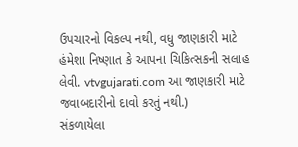ઉપચારનો વિકલ્પ નથી, વધુ જાણકારી માટે હંમેશા નિષ્ણાત કે આપના ચિકિત્સકની સલાહ લેવી. vtvgujarati.com આ જાણકારી માટે જવાબદારીનો દાવો કરતું નથી.)
સંકળાયેલા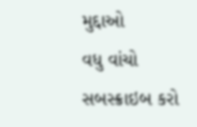મુદ્દાઓ
વધુ વાંચો
સબસ્ક્રાઇબ કરો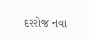દરરોજ નવા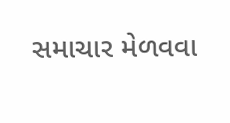સમાચાર મેળવવા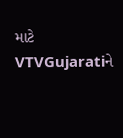માટે VTVGujaratiને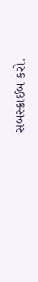સબસ્ક્રાઈબ કરો.